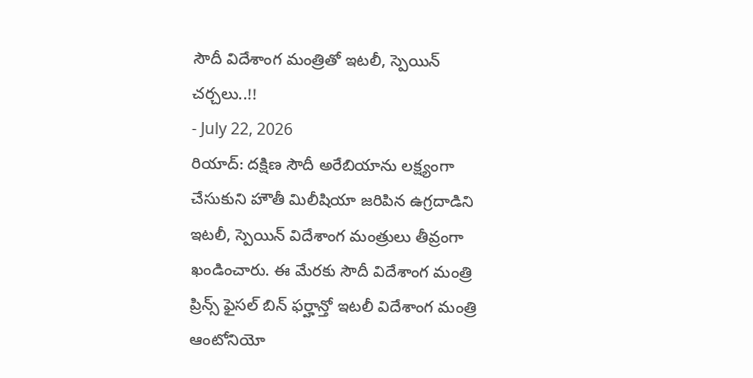సౌదీ విదేశాంగ మంత్రితో ఇటలీ, స్పెయిన్ చర్చలు..!!
- July 22, 2026
రియాద్: దక్షిణ సౌదీ అరేబియాను లక్ష్యంగా చేసుకుని హౌతీ మిలీషియా జరిపిన ఉగ్రదాడిని ఇటలీ, స్పెయిన్ విదేశాంగ మంత్రులు తీవ్రంగా ఖండించారు. ఈ మేరకు సౌదీ విదేశాంగ మంత్రి ప్రిన్స్ ఫైసల్ బిన్ ఫర్హాన్తో ఇటలీ విదేశాంగ మంత్రి ఆంటోనియో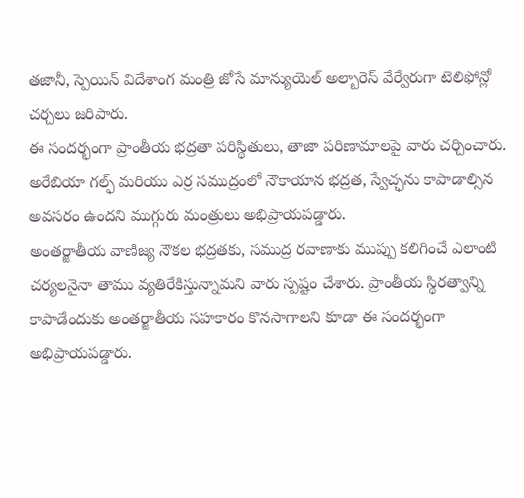తజానీ, స్పెయిన్ విదేశాంగ మంత్రి జోసే మాన్యుయెల్ అల్బారెస్ వేర్వేరుగా టెలిఫోన్లో చర్చలు జరిపారు.
ఈ సందర్భంగా ప్రాంతీయ భద్రతా పరిస్థితులు, తాజా పరిణామాలపై వారు చర్చించారు. అరేబియా గల్ఫ్ మరియు ఎర్ర సముద్రంలో నౌకాయాన భద్రత, స్వేచ్ఛను కాపాడాల్సిన అవసరం ఉందని ముగ్గురు మంత్రులు అభిప్రాయపడ్డారు.
అంతర్జాతీయ వాణిజ్య నౌకల భద్రతకు, సముద్ర రవాణాకు ముప్పు కలిగించే ఎలాంటి చర్యలనైనా తాము వ్యతిరేకిస్తున్నామని వారు స్పష్టం చేశారు. ప్రాంతీయ స్థిరత్వాన్ని కాపాడేందుకు అంతర్జాతీయ సహకారం కొనసాగాలని కూడా ఈ సందర్భంగా అభిప్రాయపడ్డారు.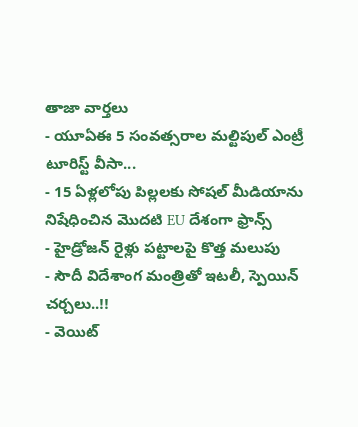తాజా వార్తలు
- యూఏఈ 5 సంవత్సరాల మల్టిపుల్ ఎంట్రీ టూరిస్ట్ వీసా...
- 15 ఏళ్లలోపు పిల్లలకు సోషల్ మీడియాను నిషేధించిన మొదటి EU దేశంగా ఫ్రాన్స్
- హైడ్రోజన్ రైళ్లు పట్టాలపై కొత్త మలుపు
- సౌదీ విదేశాంగ మంత్రితో ఇటలీ, స్పెయిన్ చర్చలు..!!
- వెయిట్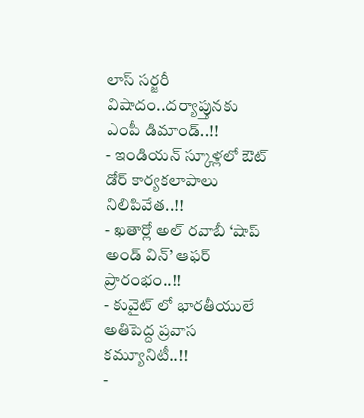లాస్ సర్జరీ విషాదం..దర్యాప్తునకు ఎంపీ డిమాండ్..!!
- ఇండియన్ స్కూళ్లలో ఔట్ డోర్ కార్యకలాపాలు నిలిపివేత..!!
- ఖతార్లో అల్ రవాబీ ‘షాప్ అండ్ విన్’ ఆఫర్ ప్రారంభం..!!
- కువైట్ లో భారతీయులే అతిపెద్ద ప్రవాస కమ్యూనిటీ..!!
-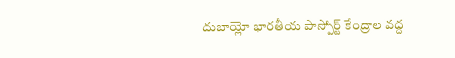దుబాయ్లో భారతీయ పాస్పోర్ట్ కేంద్రాల వద్ద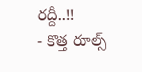రద్దీ..!!
- కొత్త రూల్స్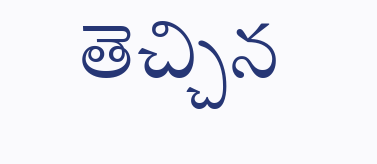తెచ్చిన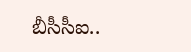బీసీసీఐ..